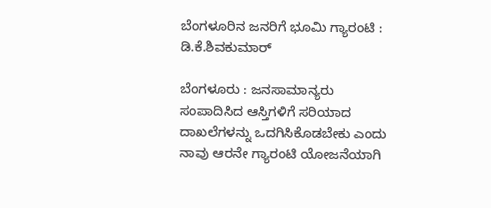ಬೆಂಗಳೂರಿನ ಜನರಿಗೆ ಭೂಮಿ ಗ್ಯಾರಂಟಿ : ಡಿ.ಕೆ.ಶಿವಕುಮಾರ್

ಬೆಂಗಳೂರು : ಜನಸಾಮಾನ್ಯರು ಸಂಪಾದಿಸಿದ ಆಸ್ತಿಗಳಿಗೆ ಸರಿಯಾದ ದಾಖಲೆಗಳನ್ನು ಒದಗಿಸಿಕೊಡಬೇಕು ಎಂದು ನಾವು ಆರನೇ ಗ್ಯಾರಂಟಿ ಯೋಜನೆಯಾಗಿ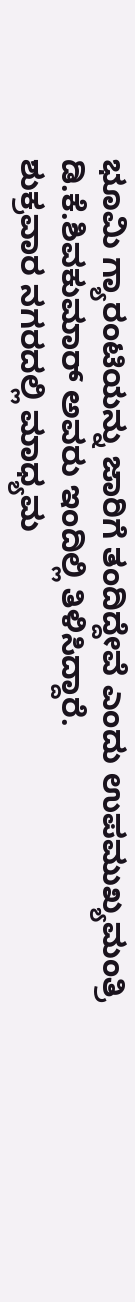ಭೂಮಿ ಗ್ಯಾರಂಟಿಯನ್ನು ಜಾರಿಗೆ ತಂದಿದ್ದೇವೆ ಎಂದು ಉಪಮುಖ್ಯಮಂತ್ರಿ ಡಿ.ಕೆ.ಶಿವಕುಮಾರ್ ಅವರು ಇಂದಿಲ್ಲಿ ತಿಳಿಸಿದ್ದಾರೆ.
ಶುಕ್ರವಾರ ನಗರದಲ್ಲಿ ಮಾಧ್ಯಮ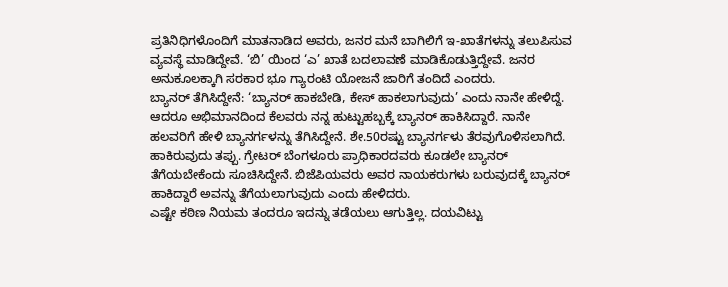ಪ್ರತಿನಿಧಿಗಳೊಂದಿಗೆ ಮಾತನಾಡಿದ ಅವರು, ಜನರ ಮನೆ ಬಾಗಿಲಿಗೆ ಇ-ಖಾತೆಗಳನ್ನು ತಲುಪಿಸುವ ವ್ಯವಸ್ಥೆ ಮಾಡಿದ್ದೇವೆ. ‘ಬಿ’ ಯಿಂದ ‘ಎ’ ಖಾತೆ ಬದಲಾವಣೆ ಮಾಡಿಕೊಡುತ್ತಿದ್ದೇವೆ. ಜನರ ಅನುಕೂಲಕ್ಕಾಗಿ ಸರಕಾರ ಭೂ ಗ್ಯಾರಂಟಿ ಯೋಜನೆ ಜಾರಿಗೆ ತಂದಿದೆ ಎಂದರು.
ಬ್ಯಾನರ್ ತೆಗಿಸಿದ್ದೇನೆ: ‘ಬ್ಯಾನರ್ ಹಾಕಬೇಡಿ, ಕೇಸ್ ಹಾಕಲಾಗುವುದು’ ಎಂದು ನಾನೇ ಹೇಳಿದ್ದೆ. ಆದರೂ ಅಭಿಮಾನದಿಂದ ಕೆಲವರು ನನ್ನ ಹುಟ್ಟುಹಬ್ಬಕ್ಕೆ ಬ್ಯಾನರ್ ಹಾಕಿಸಿದ್ದಾರೆ. ನಾನೇ ಹಲವರಿಗೆ ಹೇಳಿ ಬ್ಯಾನರ್ಗಳನ್ನು ತೆಗಿಸಿದ್ದೇನೆ. ಶೇ.50ರಷ್ಟು ಬ್ಯಾನರ್ಗಳು ತೆರವುಗೊಳಿಸಲಾಗಿದೆ. ಹಾಕಿರುವುದು ತಪ್ಪು. ಗ್ರೇಟರ್ ಬೆಂಗಳೂರು ಪ್ರಾಧಿಕಾರದವರು ಕೂಡಲೇ ಬ್ಯಾನರ್ ತೆಗೆಯಬೇಕೆಂದು ಸೂಚಿಸಿದ್ದೇನೆ. ಬಿಜೆಪಿಯವರು ಅವರ ನಾಯಕರುಗಳು ಬರುವುದಕ್ಕೆ ಬ್ಯಾನರ್ ಹಾಕಿದ್ದಾರೆ ಅವನ್ನು ತೆಗೆಯಲಾಗುವುದು ಎಂದು ಹೇಳಿದರು.
ಎಷ್ಟೇ ಕಠಿಣ ನಿಯಮ ತಂದರೂ ಇದನ್ನು ತಡೆಯಲು ಆಗುತ್ತಿಲ್ಲ. ದಯವಿಟ್ಟು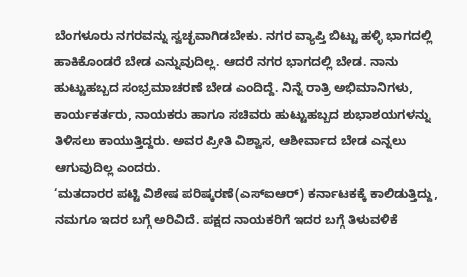ಬೆಂಗಳೂರು ನಗರವನ್ನು ಸ್ವಚ್ಛವಾಗಿಡಬೇಕು. ನಗರ ವ್ಯಾಪ್ತಿ ಬಿಟ್ಟು ಹಳ್ಳಿ ಭಾಗದಲ್ಲಿ ಹಾಕಿಕೊಂಡರೆ ಬೇಡ ಎನ್ನುವುದಿಲ್ಲ. ಆದರೆ ನಗರ ಭಾಗದಲ್ಲಿ ಬೇಡ. ನಾನು ಹುಟ್ಟುಹಬ್ಬದ ಸಂಭ್ರಮಾಚರಣೆ ಬೇಡ ಎಂದಿದ್ದೆ. ನಿನ್ನೆ ರಾತ್ರಿ ಅಭಿಮಾನಿಗಳು, ಕಾರ್ಯಕರ್ತರು, ನಾಯಕರು ಹಾಗೂ ಸಚಿವರು ಹುಟ್ಟುಹಬ್ಬದ ಶುಭಾಶಯಗಳನ್ನು ತಿಳಿಸಲು ಕಾಯುತ್ತಿದ್ದರು. ಅವರ ಪ್ರೀತಿ ವಿಶ್ವಾಸ, ಆಶೀರ್ವಾದ ಬೇಡ ಎನ್ನಲು ಆಗುವುದಿಲ್ಲ ಎಂದರು.
‘ಮತದಾರರ ಪಟ್ಟಿ ವಿಶೇಷ ಪರಿಷ್ಕರಣೆ(ಎಸ್ಐಆರ್) ಕರ್ನಾಟಕಕ್ಕೆ ಕಾಲಿಡುತ್ತಿದ್ದು, ನಮಗೂ ಇದರ ಬಗ್ಗೆ ಅರಿವಿದೆ. ಪಕ್ಷದ ನಾಯಕರಿಗೆ ಇದರ ಬಗ್ಗೆ ತಿಳುವಳಿಕೆ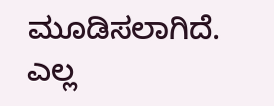ಮೂಡಿಸಲಾಗಿದೆ. ಎಲ್ಲ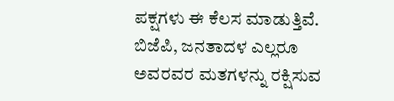ಪಕ್ಷಗಳು ಈ ಕೆಲಸ ಮಾಡುತ್ತಿವೆ. ಬಿಜೆಪಿ, ಜನತಾದಳ ಎಲ್ಲರೂ ಅವರವರ ಮತಗಳನ್ನು ರಕ್ಷಿಸುವ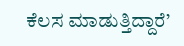ಕೆಲಸ ಮಾಡುತ್ತಿದ್ದಾರೆ’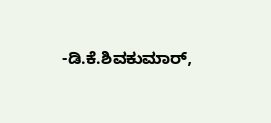-ಡಿ.ಕೆ.ಶಿವಕುಮಾರ್,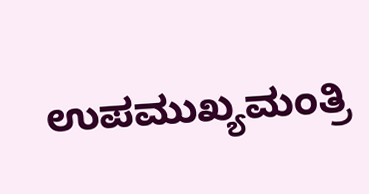ಉಪಮುಖ್ಯಮಂತ್ರಿ